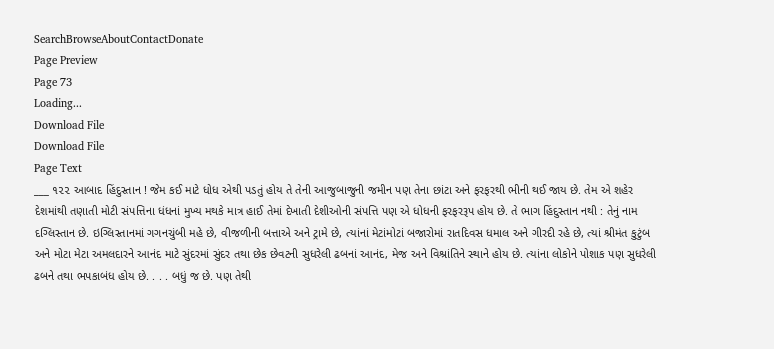SearchBrowseAboutContactDonate
Page Preview
Page 73
Loading...
Download File
Download File
Page Text
___ ૧૨૨ આબાદ હિંદુસ્તાન ! જેમ કઈ માટે ધોધ એથી પડતું હોય તે તેની આજુબાજુની જમીન પણ તેના છાંટા અને ફરફરથી ભીની થઈ જાય છે. તેમ એ શહેર દેશમાંથી તણાતી મોટી સંપત્તિના ધંધનાં મુખ્ય મથકે માત્ર હાઈ તેમાં દેખાતી દેશીઓની સંપત્તિ પણ એ ધોધની ફરફરરૂપ હોય છે. તે ભાગ હિંદુસ્તાન નથી : તેનું નામ દગ્લિસ્તાન છે. ઇગ્લિસ્તાનમાં ગગનચુંબી મહે છે, વીજળીની બત્તાએ અને ટ્રામે છે, ત્યાંનાં મેટાંમોટાં બજારોમાં રાતદિવસ ધમાલ અને ગીરદી રહે છે, ત્યાં શ્રીમંત કુટુંબ અને મોટા મેટા અમલદારને આનંદ માટે સુંદરમાં સુંદર તથા છેક છેવટની સુધરેલી ઢબનાં આનંદ, મેજ અને વિશ્રાંતિને સ્થાને હોય છે. ત્યાંના લોકોને પોશાક પણ સુધરેલી ઢબને તથા ભપકાબંધ હોય છે. . . . બધું જ છે. પણ તેથી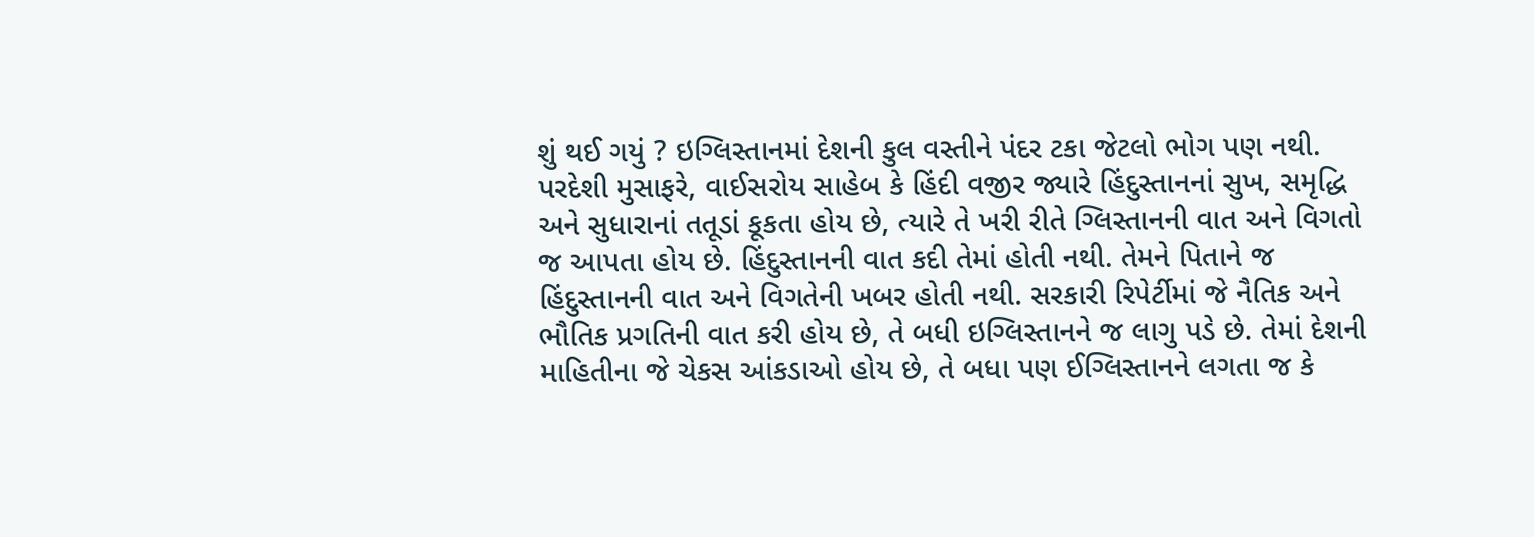શું થઈ ગયું ? ઇગ્લિસ્તાનમાં દેશની કુલ વસ્તીને પંદર ટકા જેટલો ભોગ પણ નથી. પરદેશી મુસાફરે, વાઈસરોય સાહેબ કે હિંદી વજીર જ્યારે હિંદુસ્તાનનાં સુખ, સમૃદ્ધિ અને સુધારાનાં તતૂડાં કૂકતા હોય છે, ત્યારે તે ખરી રીતે ગ્લિસ્તાનની વાત અને વિગતો જ આપતા હોય છે. હિંદુસ્તાનની વાત કદી તેમાં હોતી નથી. તેમને પિતાને જ હિંદુસ્તાનની વાત અને વિગતેની ખબર હોતી નથી. સરકારી રિપેર્ટીમાં જે નૈતિક અને ભૌતિક પ્રગતિની વાત કરી હોય છે, તે બધી ઇગ્લિસ્તાનને જ લાગુ પડે છે. તેમાં દેશની માહિતીના જે ચેકસ આંકડાઓ હોય છે, તે બધા પણ ઈગ્લિસ્તાનને લગતા જ કે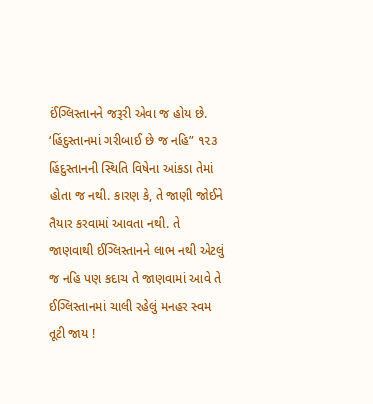ઈંગ્લિસ્તાનને જરૂરી એવા જ હોય છે. ‘હિંદુસ્તાનમાં ગરીબાઈ છે જ નહિ” ૧૨૩ હિંદુસ્તાનની સ્થિતિ વિષેના આંકડા તેમાં હોતા જ નથી. કારણ કે, તે જાણી જોઈને તૈયાર કરવામાં આવતા નથી. તે જાણવાથી ઈગ્લિસ્તાનને લાભ નથી એટલું જ નહિ પણ કદાચ તે જાણવામાં આવે તે ઈગ્લિસ્તાનમાં ચાલી રહેલું મનહર સ્વમ તૂટી જાય !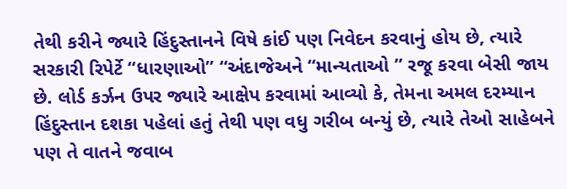તેથી કરીને જ્યારે હિંદુસ્તાનને વિષે કાંઈ પણ નિવેદન કરવાનું હોય છે, ત્યારે સરકારી રિપેર્ટે “ધારણાઓ” “અંદાજેઅને “માન્યતાઓ ” રજૂ કરવા બેસી જાય છે. લોર્ડ કર્ઝન ઉપર જ્યારે આક્ષેપ કરવામાં આવ્યો કે, તેમના અમલ દરમ્યાન હિંદુસ્તાન દશકા પહેલાં હતું તેથી પણ વધુ ગરીબ બન્યું છે, ત્યારે તેઓ સાહેબને પણ તે વાતને જવાબ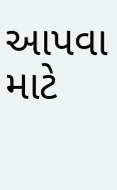આપવા માટે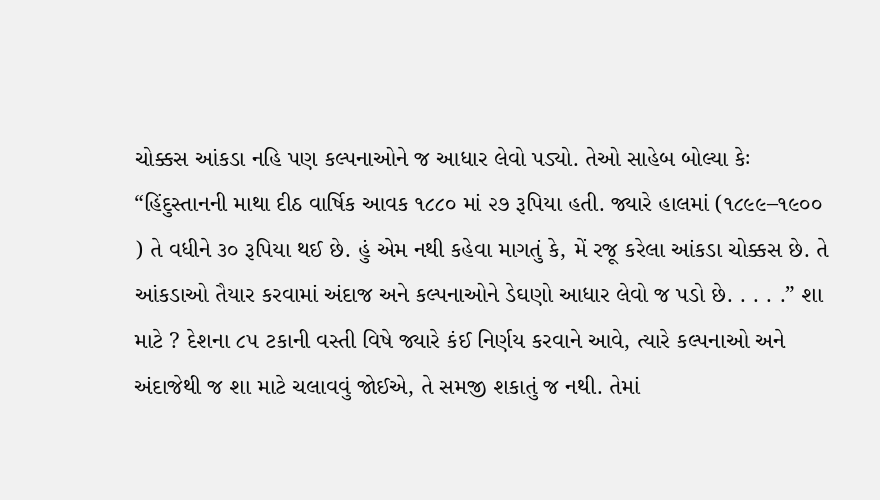ચોક્કસ આંકડા નહિ પણ કલ્પનાઓને જ આધાર લેવો પડ્યો. તેઓ સાહેબ બોલ્યા કેઃ “હિંદુસ્તાનની માથા દીઠ વાર્ષિક આવક ૧૮૮૦ માં ૨૭ રૂપિયા હતી. જ્યારે હાલમાં (૧૮૯૯–૧૯૦૦ ) તે વધીને ૩૦ રૂપિયા થઈ છે. હું એમ નથી કહેવા માગતું કે, મેં રજૂ કરેલા આંકડા ચોક્કસ છે. તે આંકડાઓ તૈયાર કરવામાં અંદાજ અને કલ્પનાઓને ડેઘણો આધાર લેવો જ પડો છે. . . . .” શા માટે ? દેશના ૮૫ ટકાની વસ્તી વિષે જ્યારે કંઈ નિર્ણય કરવાને આવે, ત્યારે કલ્પનાઓ અને અંદાજેથી જ શા માટે ચલાવવું જોઈએ, તે સમજી શકાતું જ નથી. તેમાં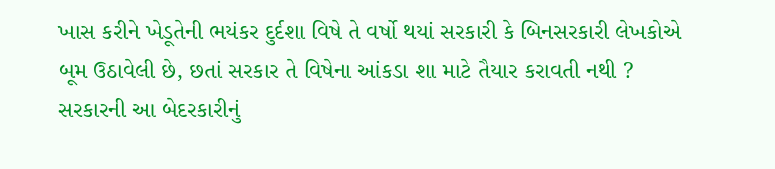ખાસ કરીને ખેડૂતેની ભયંકર દુર્દશા વિષે તે વર્ષો થયાં સરકારી કે બિનસરકારી લેખકોએ બૂમ ઉઠાવેલી છે, છતાં સરકાર તે વિષેના આંકડા શા માટે તૈયાર કરાવતી નથી ? સરકારની આ બેદરકારીનું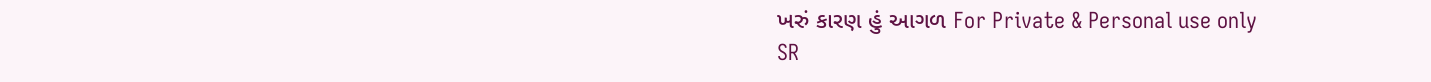ખરું કારણ હું આગળ For Private & Personal use only
SR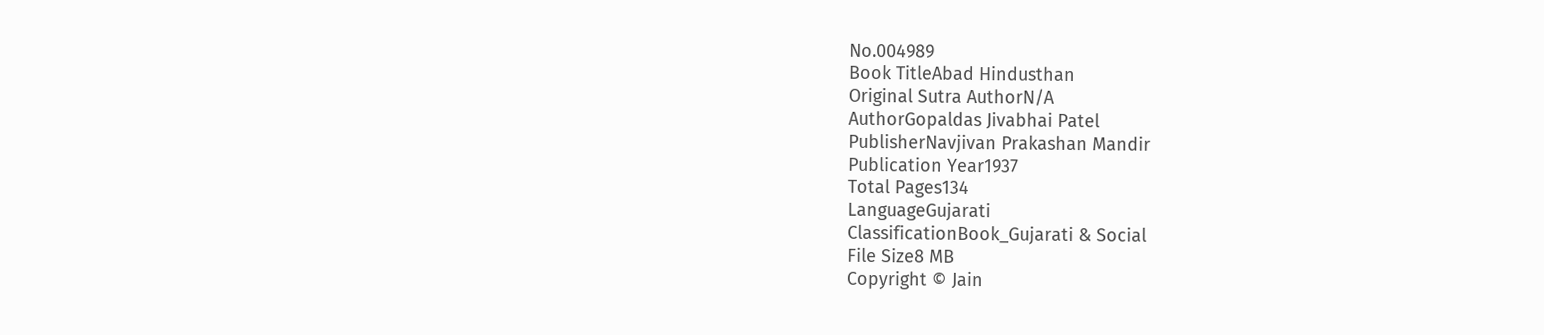No.004989
Book TitleAbad Hindusthan
Original Sutra AuthorN/A
AuthorGopaldas Jivabhai Patel
PublisherNavjivan Prakashan Mandir
Publication Year1937
Total Pages134
LanguageGujarati
ClassificationBook_Gujarati & Social
File Size8 MB
Copyright © Jain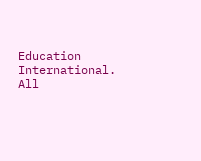Education International. All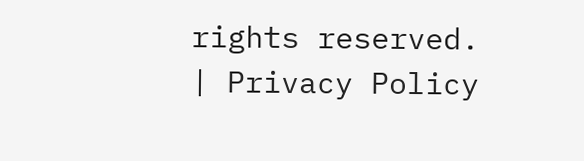rights reserved. | Privacy Policy